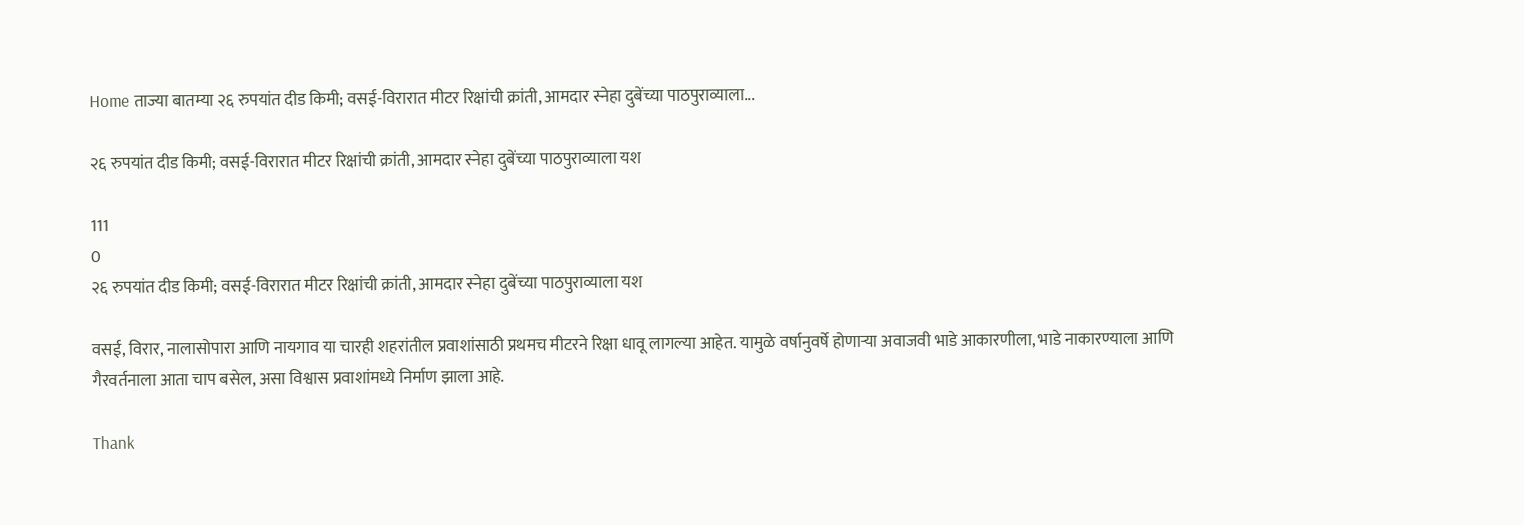Home ताज्या बातम्या २६ रुपयांत दीड किमी; वसई-विरारात मीटर रिक्षांची क्रांती, आमदार स्नेहा दुबेंच्या पाठपुराव्याला...

२६ रुपयांत दीड किमी; वसई-विरारात मीटर रिक्षांची क्रांती, आमदार स्नेहा दुबेंच्या पाठपुराव्याला यश

111
0
२६ रुपयांत दीड किमी; वसई-विरारात मीटर रिक्षांची क्रांती, आमदार स्नेहा दुबेंच्या पाठपुराव्याला यश

वसई, विरार, नालासोपारा आणि नायगाव या चारही शहरांतील प्रवाशांसाठी प्रथमच मीटरने रिक्षा धावू लागल्या आहेत. यामुळे वर्षानुवर्षे होणाऱ्या अवाजवी भाडे आकारणीला, भाडे नाकारण्याला आणि गैरवर्तनाला आता चाप बसेल, असा विश्वास प्रवाशांमध्ये निर्माण झाला आहे.

Thank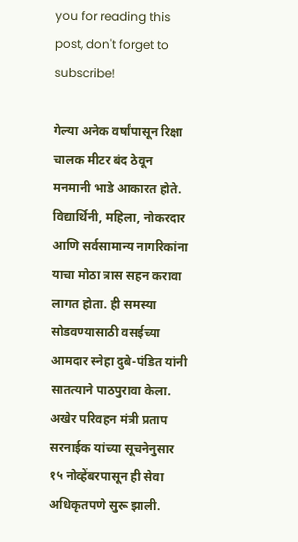you for reading this post, don't forget to subscribe!

गेल्या अनेक वर्षांपासून रिक्षा चालक मीटर बंद ठेवून मनमानी भाडे आकारत होते. विद्यार्थिनी, महिला, नोकरदार आणि सर्वसामान्य नागरिकांना याचा मोठा त्रास सहन करावा लागत होता. ही समस्या सोडवण्यासाठी वसईच्या आमदार स्नेहा दुबे-पंडित यांनी सातत्याने पाठपुरावा केला. अखेर परिवहन मंत्री प्रताप सरनाईक यांच्या सूचनेनुसार १५ नोव्हेंबरपासून ही सेवा अधिकृतपणे सुरू झाली.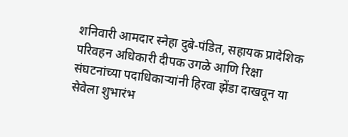शनिवारी आमदार स्नेहा दुबे-पंडित, सहायक प्रादेशिक परिवहन अधिकारी दीपक उगळे आणि रिक्षा संघटनांच्या पदाधिकाऱ्यांनी हिरवा झेंडा दाखवून या सेवेला शुभारंभ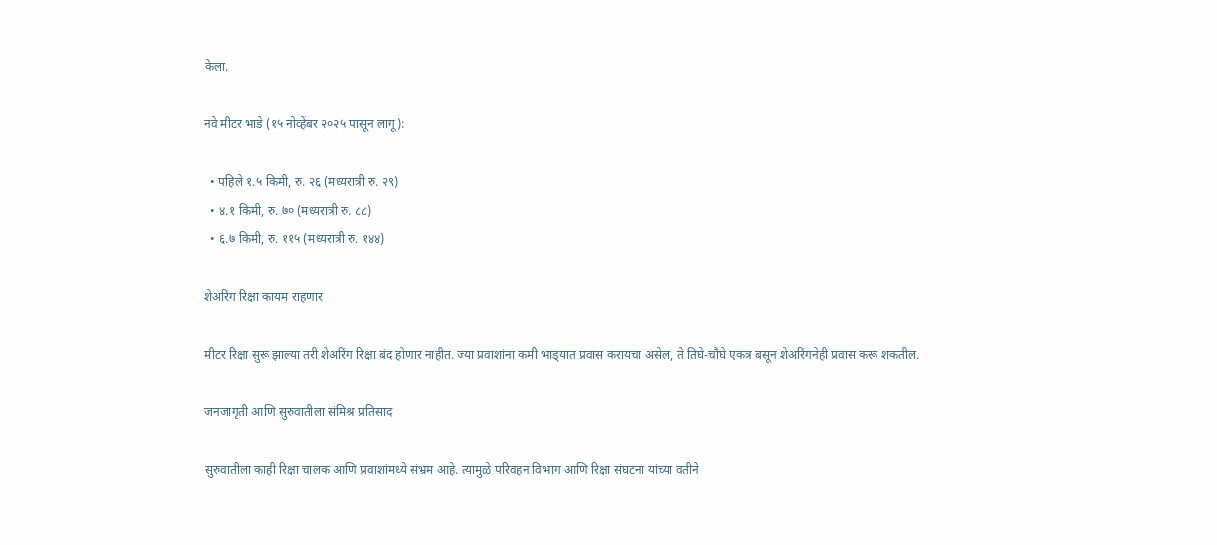केला.

नवे मीटर भाडे (१५ नोव्हेंबर २०२५ पासून लागू):

  • पहिले १.५ किमी, रु. २६ (मध्यरात्री रु. २९)
  • ४.१ किमी, रु. ७० (मध्यरात्री रु. ८८)
  • ६.७ किमी, रु. ११५ (मध्यरात्री रु. १४४)

शेअरिंग रिक्षा कायम राहणार

मीटर रिक्षा सुरू झाल्या तरी शेअरिंग रिक्षा बंद होणार नाहीत. ज्या प्रवाशांना कमी भाड्‌यात प्रवास करायचा असेल, ते तिघे-चौघे एकत्र बसून शेअरिंगनेही प्रवास करू शकतील.

जनजागृती आणि सुरुवातीला संमिश्र प्रतिसाद

सुरुवातीला काही रिक्षा चालक आणि प्रवाशांमध्ये संभ्रम आहे. त्यामुळे परिवहन विभाग आणि रिक्षा संघटना यांच्या वतीने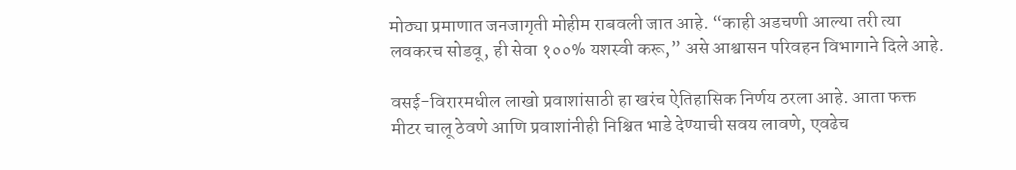मोठ्या प्रमाणात जनजागृती मोहीम राबवली जात आहे. “काही अडचणी आल्या तरी त्या लवकरच सोडवू, ही सेवा १००% यशस्वी करू,” असे आश्वासन परिवहन विभागाने दिले आहे.

वसई-विरारमधील लाखो प्रवाशांसाठी हा खरंच ऐतिहासिक निर्णय ठरला आहे. आता फक्त मीटर चालू ठेवणे आणि प्रवाशांनीही निश्चित भाडे देण्याची सवय लावणे, एवढेच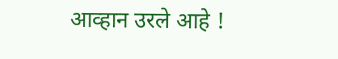आव्हान उरले आहे !